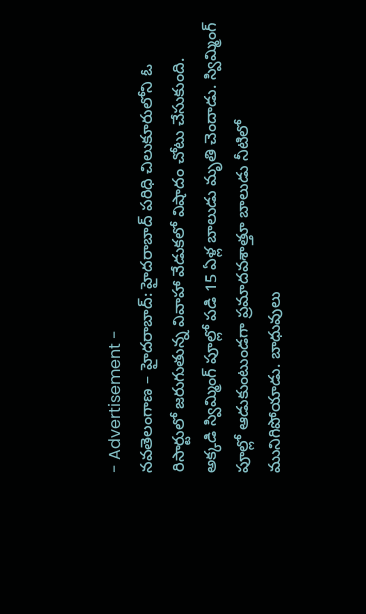- Advertisement -
నవతెలంగాణ – హైదరాబాద్: హైదరాబాద్ పరిధి చిలుకూరులోని ఓ రిసార్టులో జరుగుతున్న వివాహా వేడుకలో విషాదం చోటు చేసుకుంది. అక్కడి స్విమ్మింగ్ పూల్లో పడి 15 ఏళ్ల బాలుడు మృతి చెందాడు. స్విమ్మింగ్ పూల్లో ఆడుకుంటుండగా ప్రమాదవశాత్తూ బాలుడు నీటిలో మునిగిపోయాడు. బాధువులు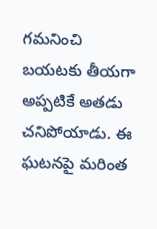గమనించి బయటకు తీయగా అప్పటికే అతడు చనిపోయాడు. ఈ ఘటనపై మరింత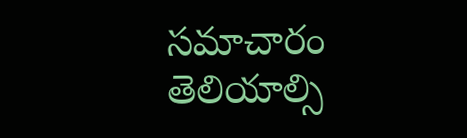సమాచారం తెలియాల్సి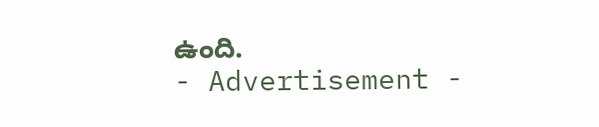ఉంది.
- Advertisement -